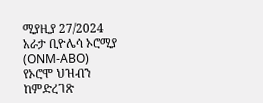ሚያዚያ 27/2024 አራታ ቢዮሌሳ ኦሮሚያ (ONM-ABO)
የኦሮሞ ህዝብን ከምድረገጽ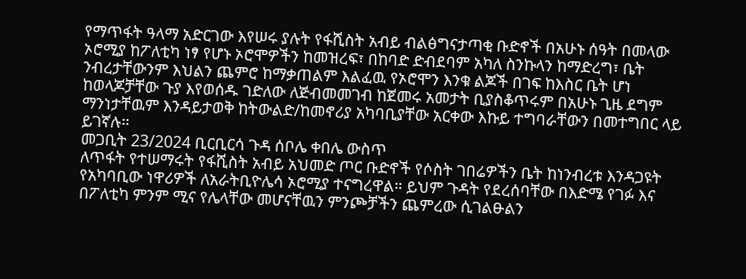የማጥፋት ዓላማ አድርገው እየሠሩ ያሉት የፋሺስት አብይ ብልፅግናታጣቂ ቡድኖች በአሁኑ ሰዓት በመላው ኦሮሚያ ከፖለቲካ ነፃ የሆኑ ኦሮሞዎችን ከመዝረፍ፣ በከባድ ድብደባም አካለ ስንኩላን ከማድረግ፣ ቤት ንብረታቸውንም እህልን ጨምሮ ከማቃጠልም እልፈዉ የኦሮሞን እንቁ ልጆች በገፍ ከእስር ቤት ሆነ ከወላጆቻቸው ጉያ እየወሰዱ ገድለው ለጅብመመገብ ከጀመሩ አመታት ቢያስቆጥሩም በአሁኑ ጊዜ ደግም ማንነታቸዉም እንዳይታወቅ ከትውልድ/ከመኖሪያ አካባቢያቸው አርቀው እኩይ ተግባራቸውን በመተግበር ላይ ይገኛሉ።
መጋቢት 23/2024 ቢርቢርሳ ጉዳ ሰቦሌ ቀበሌ ውስጥ
ለጥፋት የተሠማሩት የፋሺስት አብይ አህመድ ጦር ቡድኖች የሶስት ገበሬዎችን ቤት ከነንብረቱ እንዳጋዩት የአካባቢው ነዋሪዎች ለአራትቢዮሌሳ ኦሮሚያ ተናግረዋል። ይህም ጉዳት የደረሰባቸው በእድሜ የገፉ እና በፖለቲካ ምንም ሚና የሌላቸው መሆናቸዉን ምንጮቻችን ጨምረው ሲገልፁልን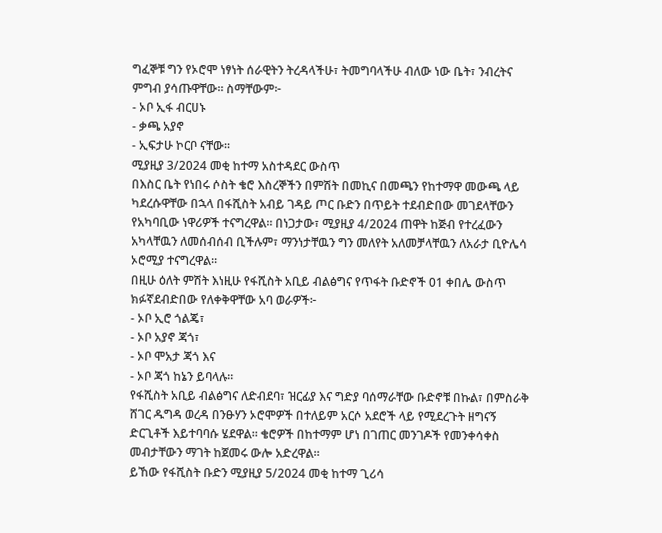ግፈኞቹ ግን የኦሮሞ ነፃነት ሰራዊትን ትረዳላችሁ፣ ትመግባላችሁ ብለው ነው ቤት፣ ንብረትና ምግብ ያሳጡዋቸው። ስማቸውም፦
- ኦቦ ኢፋ ብርሀኑ
- ቃጫ አያኖ
- ኢፍታሁ ኮርቦ ናቸው።
ሚያዚያ 3/2024 መቂ ከተማ አስተዳደር ውስጥ
በእስር ቤት የነበሩ ሶስት ቄሮ እስረኞችን በምሽት በመኪና በመጫን የከተማዋ መውጫ ላይ ካደረሱዋቸው በኋላ በፋሺስት አብይ ገዳይ ጦር ቡድን በጥይት ተደብድበው መገደላቸውን የአካባቢው ነዋሪዎች ተናግረዋል። በነጋታው፣ ሚያዚያ 4/2024 ጠዋት ከጅብ የተረፈውን አካላቸዉን ለመሰብሰብ ቢችሉም፣ ማንነታቸዉን ግን መለየት አለመቻላቸዉን ለአራታ ቢዮሌሳ ኦሮሚያ ተናግረዋል።
በዚሁ ዕለት ምሽት እነዚሁ የፋሺስት አቢይ ብልፅግና የጥፋት ቡድኖች 01 ቀበሌ ውስጥ ክፉኛደብድበው የለቀቅዋቸው አባ ወራዎች፦
- ኦቦ ኢሮ ጎልጄ፣
- ኦቦ አያኖ ጃጎ፣
- ኦቦ ሞአታ ጃጎ እና
- ኦቦ ጃጎ ከኔን ይባላሉ።
የፋሺስት አቢይ ብልፅግና ለድብደባ፣ ዝርፊያ እና ግድያ ባሰማራቸው ቡድኖቹ በኩል፣ በምስራቅ ሸገር ዱግዳ ወረዳ በንፁሃን ኦሮሞዎች በተለይም አርሶ አደሮች ላይ የሚደረጉት ዘግናኝ ድርጊቶች እይተባባሱ ሄደዋል። ቄሮዎች በከተማም ሆነ በገጠር መንገዶች የመንቀሳቀስ መብታቸውን ማገት ከጀመሩ ውሎ አድረዋል።
ይኸው የፋሺስት ቡድን ሚያዚያ 5/2024 መቂ ከተማ ጊሪሳ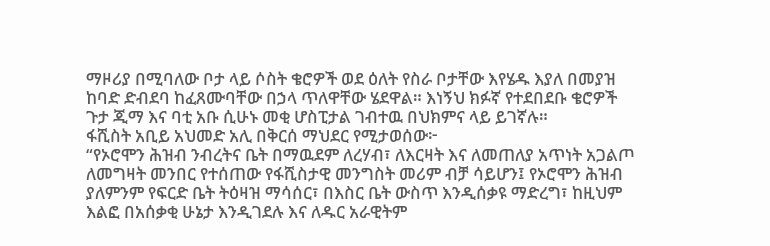ማዞሪያ በሚባለው ቦታ ላይ ሶስት ቄሮዎች ወደ ዕለት የስራ ቦታቸው እየሄዱ እያለ በመያዝ ከባድ ድብደባ ከፈጸሙባቸው በኃላ ጥለዋቸው ሄደዋል። እነኝህ ክፉኛ የተደበደቡ ቄሮዎች ጉታ ጂማ እና ባቲ አቡ ሲሁኑ መቂ ሆስፒታል ገብተዉ በህክምና ላይ ይገኛሉ።
ፋሺስት አቢይ አህመድ አሊ በቅርሰ ማህደር የሚታወሰው፦
“የኦሮሞን ሕዝብ ንብረትና ቤት በማዉደም ለረሃብ፣ ለእርዛት እና ለመጠለያ አጥነት አጋልጦ ለመግዛት መንበር የተሰጠው የፋሺስታዊ መንግስት መሪም ብቻ ሳይሆን፤ የኦሮሞን ሕዝብ ያለምንም የፍርድ ቤት ትዕዛዝ ማሳሰር፣ በእስር ቤት ውስጥ እንዲሰቃዩ ማድረግ፣ ከዚህም እልፎ በአሰቃቂ ሁኔታ እንዲገደሉ እና ለዱር አራዊትም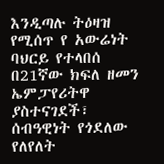እንዲጣሉ ትዕዛዝ የሚሰጥ የ አውሬነት ባህርይ የተላበሰ በ21ኛው ክፍለ ዘመን ኤምፓየሪትዋ ያስተናገደች፣ ሰብዓዊነት የጎደለው የለየለት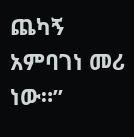ጨካኝ አምባገነ መሪ ነው።”